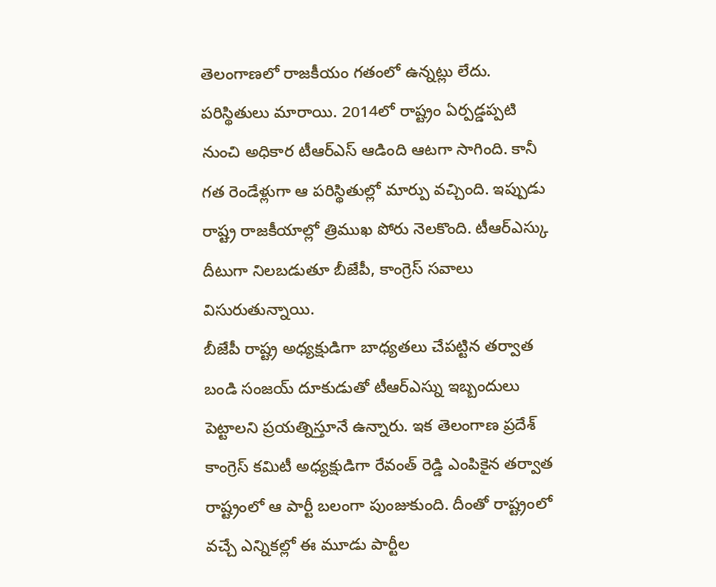తెలంగాణలో రాజకీయం గతంలో ఉన్నట్లు లేదు. పరిస్థితులు మారాయి. 2014లో రాష్ట్రం ఏర్పడ్డప్పటి నుంచి అధికార టీఆర్ఎస్ ఆడింది ఆటగా సాగింది. కానీ గత రెండేళ్లుగా ఆ పరిస్థితుల్లో మార్పు వచ్చింది. ఇప్పుడు రాష్ట్ర రాజకీయాల్లో త్రిముఖ పోరు నెలకొంది. టీఆర్ఎస్కు దీటుగా నిలబడుతూ బీజేపీ, కాంగ్రెస్ సవాలు విసురుతున్నాయి.
బీజేపీ రాష్ట్ర అధ్యక్షుడిగా బాధ్యతలు చేపట్టిన తర్వాత బండి సంజయ్ దూకుడుతో టీఆర్ఎస్ను ఇబ్బందులు పెట్టాలని ప్రయత్నిస్తూనే ఉన్నారు. ఇక తెలంగాణ ప్రదేశ్ కాంగ్రెస్ కమిటీ అధ్యక్షుడిగా రేవంత్ రెడ్డి ఎంపికైన తర్వాత రాష్ట్రంలో ఆ పార్టీ బలంగా పుంజుకుంది. దీంతో రాష్ట్రంలో వచ్చే ఎన్నికల్లో ఈ మూడు పార్టీల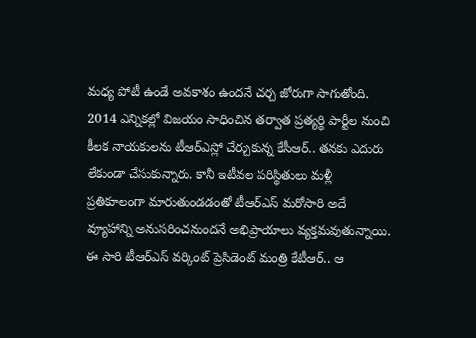మధ్య పోటీ ఉండే అవకాశం ఉందనే చర్చ జోరుగా సాగుతోంది.
2014 ఎన్నికల్లో విజయం సాధించిన తర్వాత ప్రత్యర్థి పార్టీల నుంచి కీలక నాయకులను టీఆర్ఎస్లో చేర్చుకున్న కేసీఆర్.. తనకు ఎదురు లేకుండా చేసుకున్నారు. కానీ ఇటీవల పరిస్థితులు మళ్లీ ప్రతికూలంగా మారుతుండడంతో టీఆర్ఎస్ మరోసారి అదే వ్యూహాన్ని అనుసరించనుందనే అభిప్రాయాలు వ్యక్తమవుతున్నాయి.
ఈ సారి టీఆర్ఎస్ వర్కింట్ ప్రెసిడెంట్ మంత్రి కేటీఆర్.. ఆ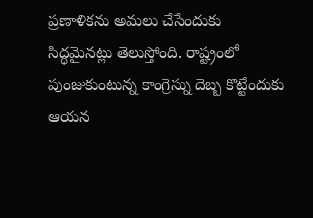ప్రణాళికను అమలు చేసేందుకు సిద్ధమైనట్లు తెలుస్తోంది. రాష్ట్రంలో పుంజుకుంటున్న కాంగ్రెస్ను దెబ్బ కొట్టేందుకు ఆయన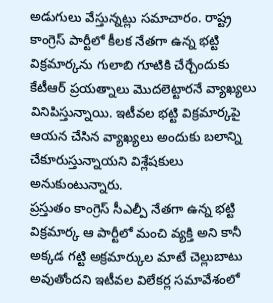అడుగులు వేస్తున్నట్లు సమాచారం. రాష్ట్ర కాంగ్రెస్ పార్టీలో కీలక నేతగా ఉన్న భట్టి విక్రమార్కను గులాబి గూటికి చేర్చేందుకు కేటీఆర్ ప్రయత్నాలు మొదలెట్టారనే వ్యాఖ్యలు వినిపిస్తున్నాయి. ఇటీవల భట్టి విక్రమార్కపై ఆయన చేసిన వ్యాఖ్యలు అందుకు బలాన్ని చేకూరుస్తున్నాయని విశ్లేషకులు అనుకుంటున్నారు.
ప్రస్తుతం కాంగ్రెస్ సీఎల్పీ నేతగా ఉన్న భట్టి విక్రమార్క ఆ పార్టీలో మంచి వ్యక్తి అని కానీ అక్కడ గట్టి అక్రమార్కుల మాటే చెల్లుబాటు అవుతోందని ఇటీవల విలేకర్ల సమావేశంలో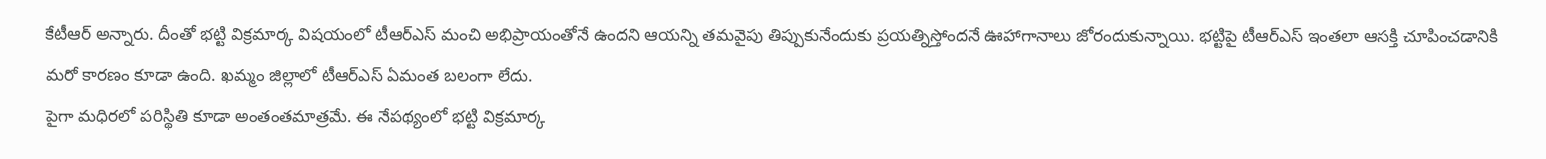కేటీఆర్ అన్నారు. దీంతో భట్టి విక్రమార్క విషయంలో టీఆర్ఎస్ మంచి అభిప్రాయంతోనే ఉందని ఆయన్ని తమవైపు తిప్పుకునేందుకు ప్రయత్నిస్తోందనే ఊహాగానాలు జోరందుకున్నాయి. భట్టిపై టీఆర్ఎస్ ఇంతలా ఆసక్తి చూపించడానికి మరో కారణం కూడా ఉంది. ఖమ్మం జిల్లాలో టీఆర్ఎస్ ఏమంత బలంగా లేదు.
పైగా మధిరలో పరిస్థితి కూడా అంతంతమాత్రమే. ఈ నేపథ్యంలో భట్టి విక్రమార్క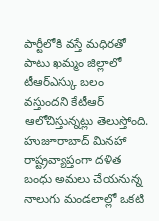పార్టీలోకి వస్తే మధిరతో పాటు ఖమ్మం జిల్లాలో టీఆర్ఎస్కు బలం వస్తుందని కేటీఆర్ ఆలోచిస్తున్నట్లు తెలుస్తోంది. హుజూరాబాద్ మినహా రాష్ట్రవ్యాప్తంగా దళిత బంధు అమలు చేయనున్న నాలుగు మండలాల్లో ఒకటి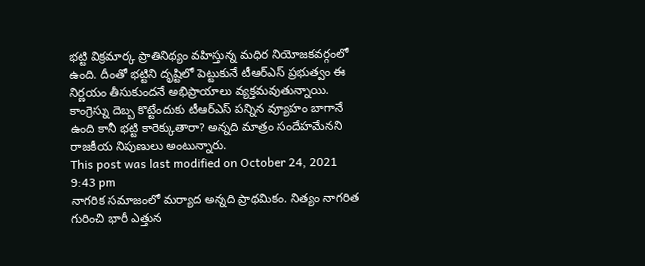భట్టి విక్రమార్క ప్రాతినిథ్యం వహిస్తున్న మధిర నియోజకవర్గంలో ఉంది. దీంతో భట్టిని దృష్టిలో పెట్టుకునే టీఆర్ఎస్ ప్రభుత్వం ఈ నిర్ణయం తీసుకుందనే అభిప్రాయాలు వ్యక్తమవుతున్నాయి. కాంగ్రెస్ను దెబ్బ కొట్టేందుకు టీఆర్ఎస్ పన్నిన వ్యూహం బాగానే ఉంది కానీ భట్టి కారెక్కుతారా? అన్నది మాత్రం సందేహమేనని రాజకీయ నిపుణులు అంటున్నారు.
This post was last modified on October 24, 2021 9:43 pm
నాగరిక సమాజంలో మర్యాద అన్నది ప్రాథమికం. నిత్యం నాగరిత గురించి భారీ ఎత్తున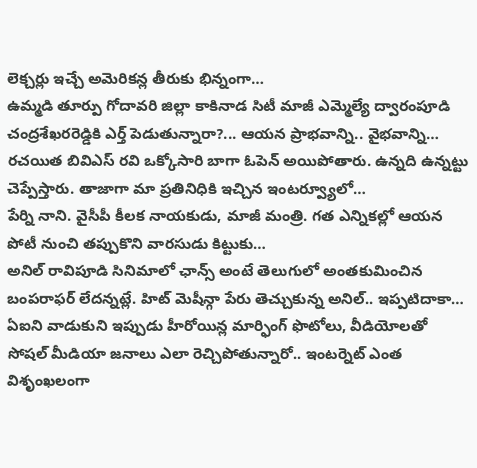లెక్చర్లు ఇచ్చే అమెరికన్ల తీరుకు భిన్నంగా…
ఉమ్మడి తూర్పు గోదావరి జిల్లా కాకినాడ సిటీ మాజీ ఎమ్మెల్యే ద్వారంపూడి చంద్రశేఖరరెడ్డికి ఎర్త్ పెడుతున్నారా?... ఆయన ప్రాభవాన్ని.. వైభవాన్ని…
రచయిత బివిఎస్ రవి ఒక్కోసారి బాగా ఓపెన్ అయిపోతారు. ఉన్నది ఉన్నట్టు చెప్పేస్తారు. తాజాగా మా ప్రతినిధికి ఇచ్చిన ఇంటర్వ్యూలో…
పేర్ని నాని. వైసీపీ కీలక నాయకుడు, మాజీ మంత్రి. గత ఎన్నికల్లో ఆయన పోటీ నుంచి తప్పుకొని వారసుడు కిట్టుకు…
అనిల్ రావిపూడి సినిమాలో ఛాన్స్ అంటే తెలుగులో అంతకుమించిన బంపరాఫర్ లేదన్నట్లే. హిట్ మెషీన్గా పేరు తెచ్చుకున్న అనిల్.. ఇప్పటిదాకా…
ఏఐని వాడుకుని ఇప్పుడు హీరోయిన్ల మార్ఫింగ్ ఫొటోలు, వీడియోలతో సోషల్ మీడియా జనాలు ఎలా రెచ్చిపోతున్నారో.. ఇంటర్నెట్ ఎంత విశృంఖలంగా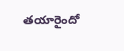తయారైందో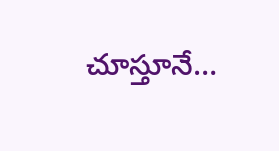చూస్తూనే…